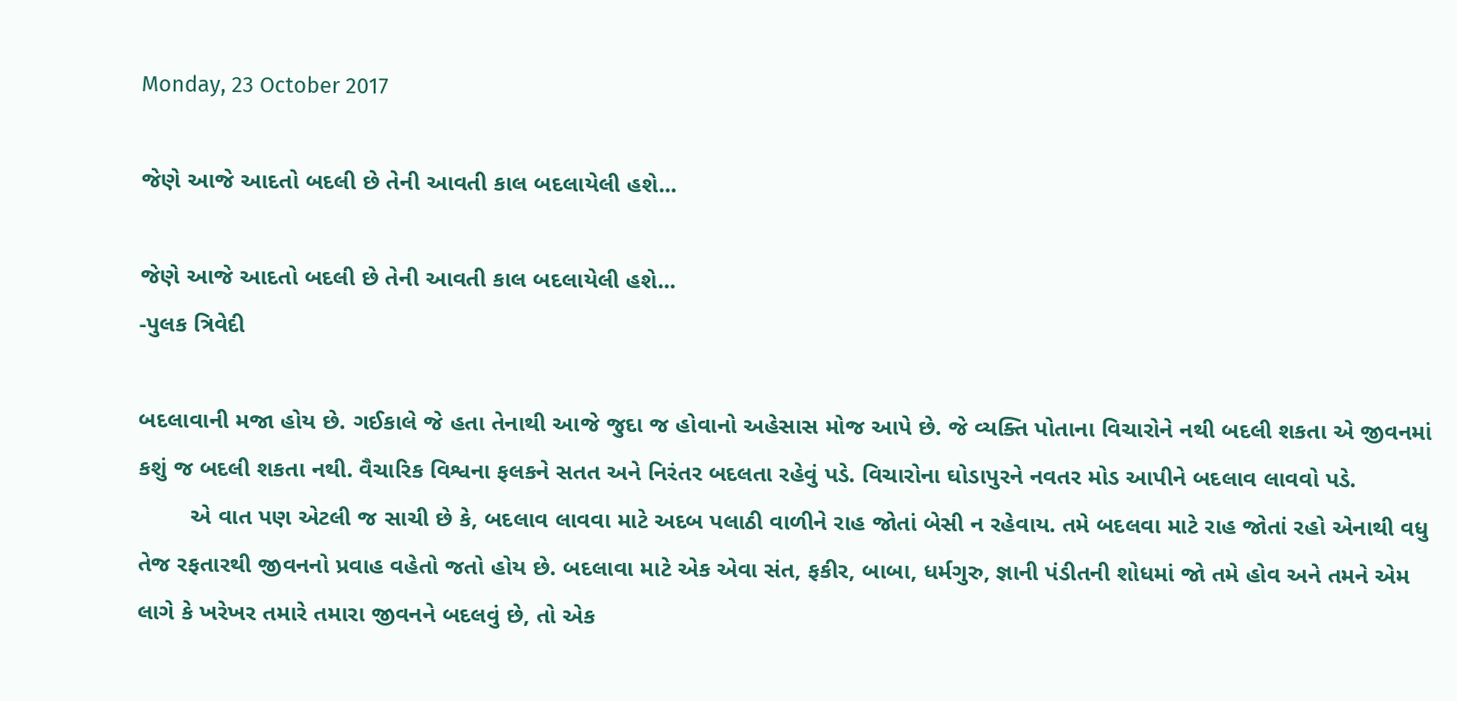Monday, 23 October 2017

જેણે આજે આદતો બદલી છે તેની આવતી કાલ બદલાયેલી હશે...

જેણે આજે આદતો બદલી છે તેની આવતી કાલ બદલાયેલી હશે...
-પુલક ત્રિવેદી

બદલાવાની મજા હોય છે. ગઈકાલે જે હતા તેનાથી આજે જુદા જ હોવાનો અહેસાસ મોજ આપે છે. જે વ્યક્તિ પોતાના વિચારોને નથી બદલી શકતા એ જીવનમાં કશું જ બદલી શકતા નથી. વૈચારિક વિશ્વના ફલકને સતત અને નિરંતર બદલતા રહેવું પડે. વિચારોના ઘોડાપુરને નવતર મોડ આપીને બદલાવ લાવવો પડે.
        એ વાત પણ એટલી જ સાચી છે કે, બદલાવ લાવવા માટે અદબ પલાઠી વાળીને રાહ જોતાં બેસી ન રહેવાય. તમે બદલવા માટે રાહ જોતાં રહો એનાથી વધુ તેજ રફતારથી જીવનનો પ્રવાહ વહેતો જતો હોય છે. બદલાવા માટે એક એવા સંત, ફકીર, બાબા, ધર્મગુરુ, જ્ઞાની પંડીતની શોધમાં જો તમે હોવ અને તમને એમ લાગે કે ખરેખર તમારે તમારા જીવનને બદલવું છે, તો એક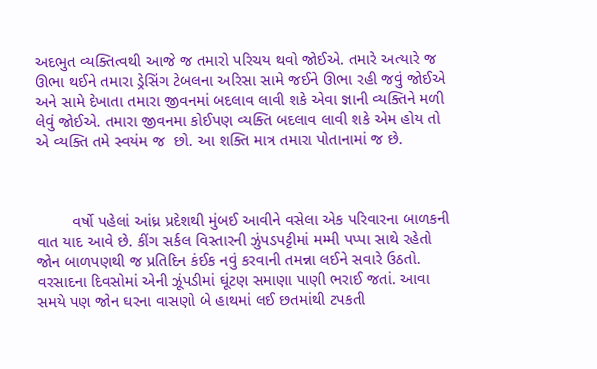અદભુત વ્યક્તિત્વથી આજે જ તમારો પરિચય થવો જોઈએ. તમારે અત્યારે જ ઊભા થઈને તમારા ડ્રેસિંગ ટેબલના અરિસા સામે જઈને ઊભા રહી જવું જોઈએ અને સામે દેખાતા તમારા જીવનમાં બદલાવ લાવી શકે એવા જ્ઞાની વ્યક્તિને મળી લેવું જોઈએ. તમારા જીવનમા કોઈપણ વ્યક્તિ બદલાવ લાવી શકે એમ હોય તો એ વ્યક્તિ તમે સ્વયંમ જ  છો. આ શક્તિ માત્ર તમારા પોતાનામાં જ છે.



        વર્ષો પહેલાં આંધ્ર પ્રદેશથી મુંબઈ આવીને વસેલા એક પરિવારના બાળકની વાત યાદ આવે છે. કીંગ સર્કલ વિસ્તારની ઝુંપડપટ્ટીમાં મમ્મી પપ્પા સાથે રહેતો જોન બાળપણથી જ પ્રતિદિન કંઈક નવું કરવાની તમન્ના લઈને સવારે ઉઠતો. વરસાદના દિવસોમાં એની ઝૂંપડીમાં ઘૂંટણ સમાણા પાણી ભરાઈ જતાં. આવા સમયે પણ જોન ઘરના વાસણો બે હાથમાં લઈ છતમાંથી ટપકતી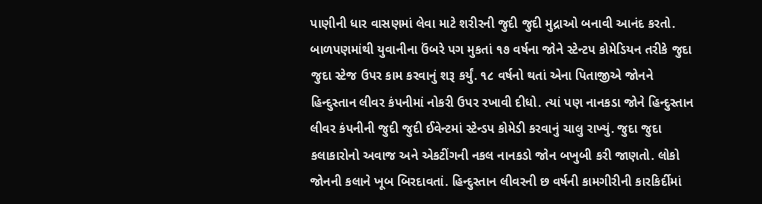પાણીની ધાર વાસણમાં લેવા માટે શરીરની જુદી જુદી મુદ્રાઓ બનાવી આનંદ કરતો.
બાળપણમાંથી યુવાનીના ઉંબરે પગ મુકતાં ૧૭ વર્ષના જોને સ્ટેન્ટપ કોમેડિયન તરીકે જુદા જુદા સ્ટેજ ઉપર કામ કરવાનું શરૂ કર્યું. ૧૮ વર્ષનો થતાં એના પિતાજીએ જોનને હિન્દુસ્તાન લીવર કંપનીમાં નોકરી ઉપર રખાવી દીધો. ત્યાં પણ નાનકડા જોને હિન્દુસ્તાન લીવર કંપનીની જુદી જુદી ઈવેન્ટમાં સ્ટેન્ડપ કોમેડી કરવાનું ચાલુ રાખ્યું. જુદા જુદા કલાકારોનો અવાજ અને એકટીંગની નકલ નાનકડો જોન બખુબી કરી જાણતો. લોકો જોનની કલાને ખૂબ બિરદાવતાં. હિન્દુસ્તાન લીવરની છ વર્ષની કામગીરીની કારકિર્દીમાં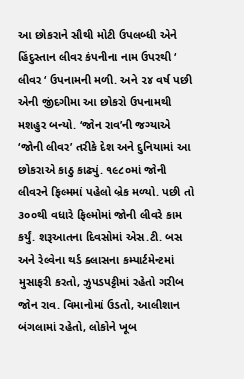આ છોકરાને સૌથી મોટી ઉપલબ્ધી એને હિંદુસ્તાન લીવર કંપનીના નામ ઉપરથી ‘ લીવર ‘ ઉપનામની મળી. અને ૨૪ વર્ષ પછી એની જીંદગીમા આ છોકરો ઉપનામથી મશહુર બન્યો. ‘જોન રાવ’ની જગ્યાએ ‘જોની લીવર’ તરીકે દેશ અને દુનિયામાં આ છોકરાએ કાઠુ કાઢ્યું. ૧૯૮૦માં જોની લીવરને ફિલ્મમાં પહેલો બ્રેક મળ્યો. પછી તો ૩૦૦થી વધારે ફિલ્મોમાં જોની લીવરે કામ કર્યું. શરૂઆતના દિવસોમાં એસ.ટી. બસ અને રેલ્વેના થર્ડ ક્લાસના કમ્પાર્ટમેન્ટમાં મુસાફરી કરતો, ઝુપડપટ્ટીમાં રહેતો ગરીબ જોન રાવ. વિમાનોમાં ઉડતો, આલીશાન બંગલામાં રહેતો, લોકોને ખૂબ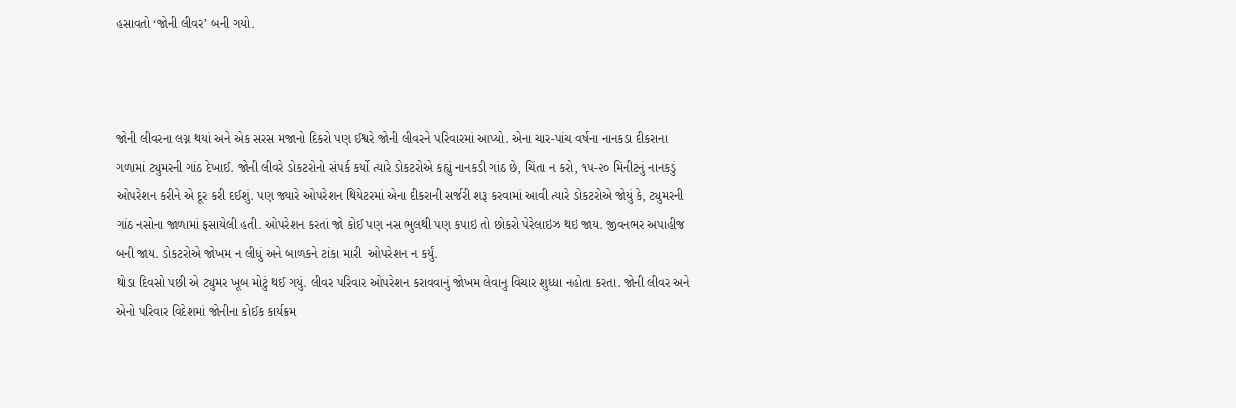હસાવતો ‘જોની લીવર’ બની ગયો.



જોની લીવરના લગ્ન થયાં અને એક સરસ મજાનો દિકરો પણ ઈશ્વરે જોની લીવરને પરિવારમાં આપ્યો. એના ચાર-પાંચ વર્ષના નાનકડા દીકરાના ગળામાં ટ્યુમરની ગાંઠ દેખાઈ. જોની લીવરે ડોકટરોનો સંપર્ક કર્યો ત્યારે ડોકટરોએ કહ્યું નાનકડી ગાંઠ છે, ચિંતા ન કરો, ૧૫-૨૦ મિનીટનું નાનકડું ઓપરેશન કરીને એ દૂર કરી દઈશું. પણ જ્યારે ઓપરેશન થિયેટરમાં એના દીકરાની સર્જરી શરૂ કરવામાં આવી ત્યારે ડોકટરોએ જોયું કે, ટ્યુમરની ગાંઠ નસોના જાળામાં ફસાયેલી હતી. ઓપરેશન કરતાં જો કોઈ પણ નસ ભુલથી પણ કપાઇ તો છોકરો પેરેલાઇઝ થઇ જાય. જીવનભર અપાહીજ બની જાય. ડોકટરોએ જોખમ ન લીધું અને બાળકને ટાંકા મારી  ઓપરેશન ન કર્યું.
થોડા દિવસો પછી એ ટ્યુમર ખૂબ મોટું થઈ ગયું. લીવર પરિવાર ઓપરેશન કરાવવાનું જોખમ લેવાનુ વિચાર શુધ્ધા નહોતા કરતા. જોની લીવર અને એનો પરિવાર વિદેશમાં જોનીના કોઈક કાર્યક્રમ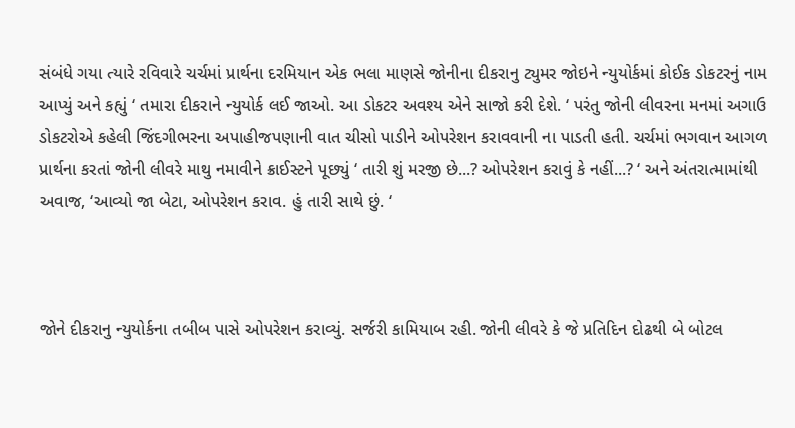સંબંધે ગયા ત્યારે રવિવારે ચર્ચમાં પ્રાર્થના દરમિયાન એક ભલા માણસે જોનીના દીકરાનુ ટ્યુમર જોઇને ન્યુયોર્કમાં કોઈક ડોકટરનું નામ આપ્યું અને કહ્યું ‘ તમારા દીકરાને ન્યુયોર્ક લઈ જાઓ. આ ડોકટર અવશ્ય એને સાજો કરી દેશે. ‘ પરંતુ જોની લીવરના મનમાં અગાઉ ડોકટરોએ કહેલી જિંદગીભરના અપાહીજપણાની વાત ચીસો પાડીને ઓપરેશન કરાવવાની ના પાડતી હતી. ચર્ચમાં ભગવાન આગળ પ્રાર્થના કરતાં જોની લીવરે માથુ નમાવીને ક્રાઈસ્ટને પૂછ્યું ‘ તારી શું મરજી છે...? ઓપરેશન કરાવું કે નહીં...? ‘ અને અંતરાત્મામાંથી અવાજ, ‘આવ્યો જા બેટા, ઓપરેશન કરાવ. હું તારી સાથે છું. ‘



જોને દીકરાનુ ન્યુયોર્કના તબીબ પાસે ઓપરેશન કરાવ્યું. સર્જરી કામિયાબ રહી. જોની લીવરે કે જે પ્રતિદિન દોઢથી બે બોટલ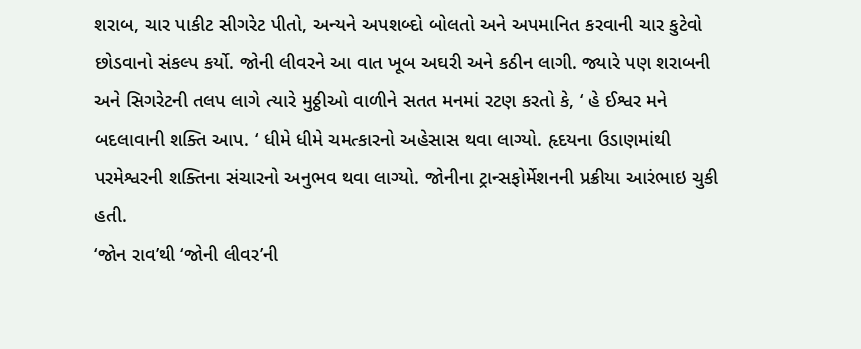શરાબ, ચાર પાકીટ સીગરેટ પીતો, અન્યને અપશબ્દો બોલતો અને અપમાનિત કરવાની ચાર કુટેવો છોડવાનો સંકલ્પ કર્યો. જોની લીવરને આ વાત ખૂબ અઘરી અને કઠીન લાગી. જ્યારે પણ શરાબની અને સિગરેટની તલપ લાગે ત્યારે મુઠ્ઠીઓ વાળીને સતત મનમાં રટણ કરતો કે, ‘ હે ઈશ્વર મને બદલાવાની શક્તિ આપ. ‘ ધીમે ધીમે ચમત્કારનો અહેસાસ થવા લાગ્યો. હૃદયના ઉડાણમાંથી પરમેશ્વરની શક્તિના સંચારનો અનુભવ થવા લાગ્યો. જોનીના ટ્રાન્સફોર્મેશનની પ્રક્રીયા આરંભાઇ ચુકી હતી.
‘જોન રાવ’થી ‘જોની લીવર’ની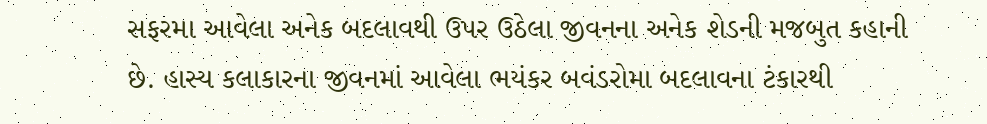સફરમા આવેલા અનેક બદલાવથી ઉપર ઉઠેલા જીવનના અનેક શેડની મજબુત કહાની છે. હાસ્ય કલાકારના જીવનમાં આવેલા ભયંકર બવંડરોમા બદલાવના ટંકારથી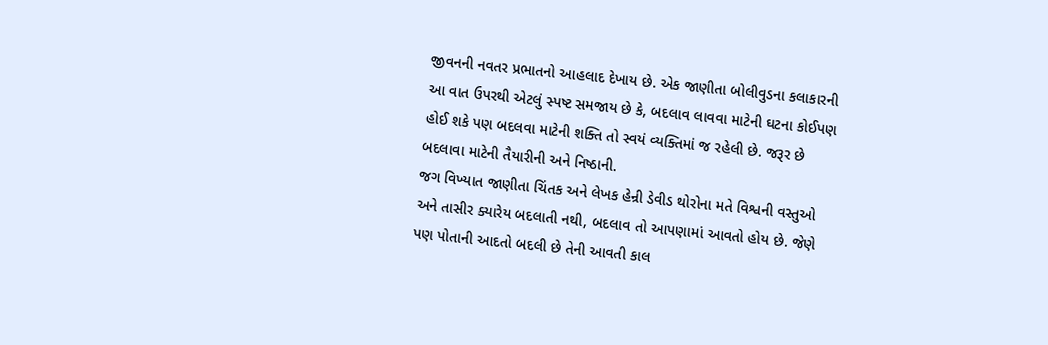જીવનની નવતર પ્રભાતનો આહલાદ દેખાય છે. એક જાણીતા બોલીવુડના કલાકારની આ વાત ઉપરથી એટલું સ્પષ્ટ સમજાય છે કે, બદલાવ લાવવા માટેની ઘટના કોઈપણ હોઈ શકે પણ બદલવા માટેની શક્તિ તો સ્વયં વ્યક્તિમાં જ રહેલી છે. જરૂર છે બદલાવા માટેની તૈયારીની અને નિષ્ઠાની.
જગ વિખ્યાત જાણીતા ચિંતક અને લેખક હેન્રી ડેવીડ થોરોના મતે વિશ્વની વસ્તુઓ અને તાસીર ક્યારેય બદલાતી નથી, બદલાવ તો આપણામાં આવતો હોય છે. જેણે પણ પોતાની આદતો બદલી છે તેની આવતી કાલ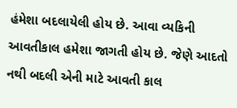હંમેશા બદલાયેલી હોય છે. આવા વ્યકિની આવતીકાલ હમેશા જાગતી હોય છે. જેણે આદતો નથી બદલી એની માટે આવતી કાલ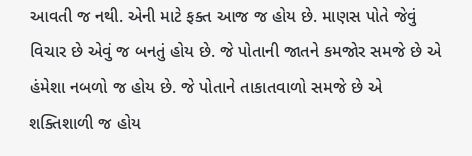આવતી જ નથી. એની માટે ફક્ત આજ જ હોય છે. માણસ પોતે જેવું વિચાર છે એવું જ બનતું હોય છે. જે પોતાની જાતને કમજોર સમજે છે એ હંમેશા નબળો જ હોય છે. જે પોતાને તાકાતવાળો સમજે છે એ શક્તિશાળી જ હોય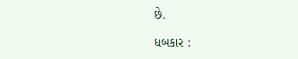છે.

ધબકાર :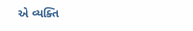એ વ્યક્તિ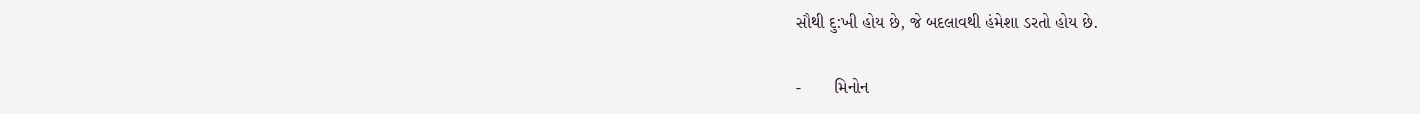સૌથી દુ:ખી હોય છે, જે બદલાવથી હંમેશા ડરતો હોય છે.

-       મિનોન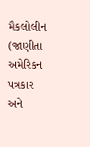મૈકલોલીન (જાણીતા અમેરિકન પત્રકાર અને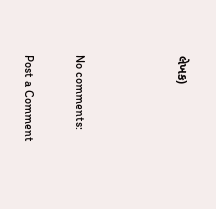લેખક)



No comments:

Post a Comment